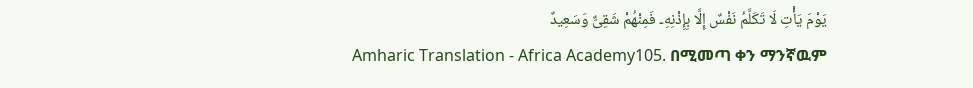يَوْمَ يَأْتِ لَا تَكَلَّمُ نَفْسٌ إِلَّا بِإِذْنِهِۦ فَمِنْهُمْ شَقِىٌّ وَسَعِيدٌ
Amharic Translation - Africa Academy105. በሚመጣ ቀን ማንኛዉም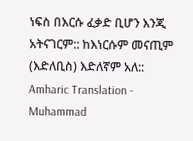ነፍስ በእርሱ ፈቃድ ቢሆን እንጂ አትናገርም:: ከእነርሱም መናጢም (እድለቢስ) እድለኛም አለ::
Amharic Translation - Muhammad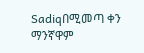Sadiqበሚመጣ ቀን ማንኛዋም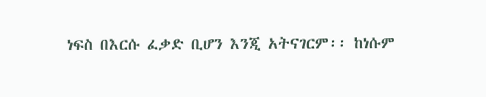ነፍስ በእርሱ ፈቃድ ቢሆን እንጂ አትናገርም፡፡ ከነሱም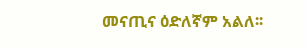መናጢና ዕድለኛም አልለ፡፡